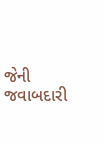જેની જવાબદારી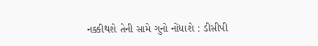નક્કીથશે તેની સામે ગુનો નોંધાશે : ડીસીપી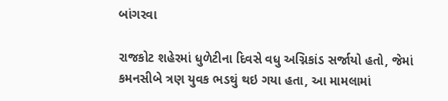બાંગરવા

રાજકોટ શહેરમાં ધુળેટીના દિવસે વધુ અગ્નિકાંડ સર્જાયો હતો, જેમાં કમનસીબે ત્રણ યુવક ભડથું થઇ ગયા હતા, આ મામલામાં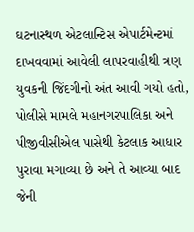ઘટનાસ્થળ એટલાન્ટિસ એપાર્ટમેન્ટમાં દાખવવામાં આવેલી લાપરવાહીથી ત્રણ યુવકની જિંદગીનો અંત આવી ગયો હતો, પોલીસે મામલે મહાનગરપાલિકા અને પીજીવીસીએલ પાસેથી કેટલાક આધાર પુરાવા મગાવ્યા છે અને તે આવ્યા બાદ જેની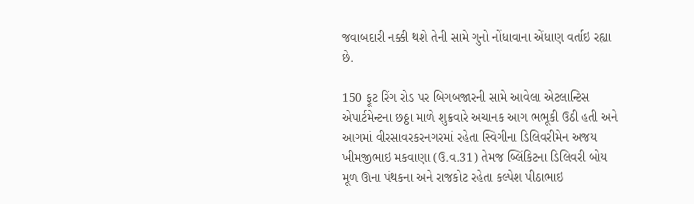જવાબદારી નક્કી થશે તેની સામે ગુનો નોંધાવાના એંધાણ વર્તાઇ રહ્યા છે.

150 ફૂટ રિંગ રોડ પર બિગબજારની સામે આવેલા એટલાન્ટિસ એપાર્ટમેન્ટના છઠ્ઠા માળે શુક્રવારે અચાનક આગ ભભૂકી ઉઠી હતી અને આગમાં વીરસાવરકરનગરમાં રહેતા સ્વિગીના ડિલિવરીમેન અજય ખીમજીભાઇ મકવાણા (ઉ.વ.31) તેમજ બ્લિંકિટના ડિલિવરી બોય મૂળ ઊના પંથકના અને રાજકોટ રહેતા કલ્પેશ પીઠાભાઇ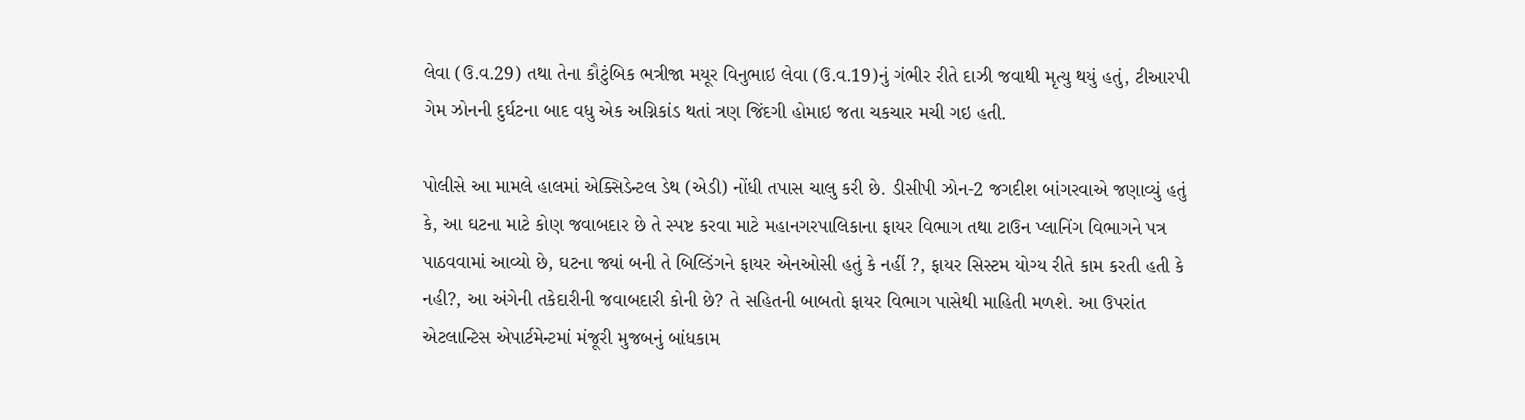લેવા (ઉ.વ.29) તથા તેના કૌટુંબિક ભત્રીજા મયૂર વિનુભાઇ લેવા (ઉ.વ.19)નું ગંભીર રીતે દાઝી જવાથી મૃત્યુ થયું હતું, ટીઆરપી ગેમ ઝોનની દુર્ઘટના બાદ વધુ એક અગ્નિકાંડ થતાં ત્રણ જિંદગી હોમાઇ જતા ચકચાર મચી ગઇ હતી.

પોલીસે આ મામલે હાલમાં એક્સિડેન્ટલ ડેથ (એડી) નોંધી તપાસ ચાલુ કરી છે. ડીસીપી ઝોન-2 જગદીશ બાંગરવાએ જણાવ્યું હતું કે, આ ઘટના માટે કોણ જવાબદાર છે તે સ્પષ્ટ કરવા માટે મહાનગરપાલિકાના ફાયર વિભાગ તથા ટાઉન પ્લાનિંગ વિભાગને પત્ર પાઠવવામાં આવ્યો છે, ઘટના જ્યાં બની તે બિલ્ડિંગને ફાયર એનઓસી હતું કે નહીં ?, ફાયર સિસ્ટમ યોગ્ય રીતે કામ કરતી હતી કે નહી?, આ અંગેની તકેદારીની જવાબદારી કોની છે? તે સહિતની બાબતો ફાયર વિભાગ પાસેથી માહિતી મળશે. આ ઉપરાંત એટલાન્ટિસ એપાર્ટમેન્ટમાં મંજૂરી મુજબનું બાંધકામ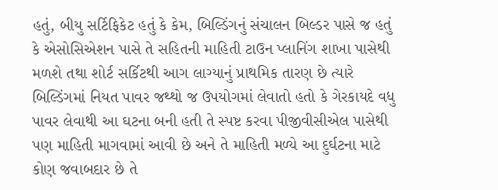હતું, બીયુ સર્ટિફિકેટ હતું કે કેમ, બિલ્ડિંગનું સંચાલન બિલ્ડર પાસે જ હતું કે એસોસિએશન પાસે તે સહિતની માહિતી ટાઉન પ્લાનિંગ શાખા પાસેથી મળશે તથા શોર્ટ સર્કિટથી આગ લાગ્યાનું પ્રાથમિક તારણ છે ત્યારે બિલ્ડિંગમાં નિયત પાવર જથ્થો જ ઉપયોગમાં લેવાતો હતો કે ગેરકાયદે વધુ પાવર લેવાથી આ ઘટના બની હતી તે સ્પષ્ટ કરવા પીજીવીસીએલ પાસેથી પણ માહિતી માગવામાં આવી છે અને તે માહિતી મળ્યે આ દુર્ઘટના માટે કોણ જવાબદાર છે તે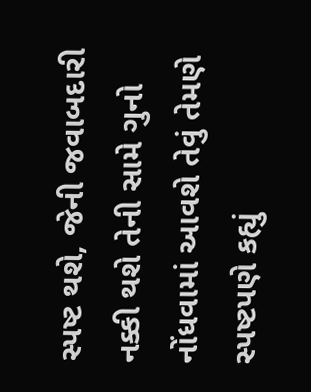સ્પષ્ટ થશે, જેની જવાબદારી નક્કી થશે તેની સામે ગુનો નોંધવામાં આવશે તેવું તેમણે સ્પષ્ટપણે કહ્યું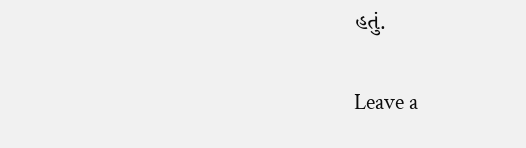હતું.

Leave a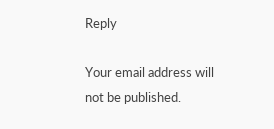Reply

Your email address will not be published.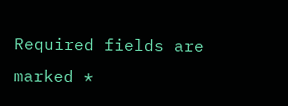Required fields are marked *